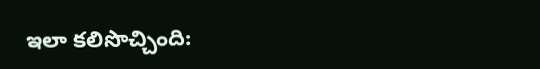ఇలా కలిసొచ్చింది: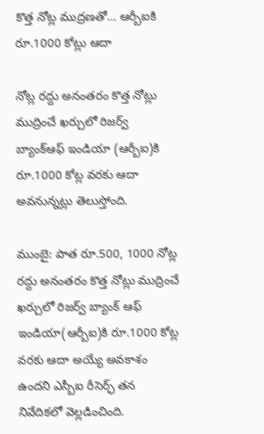కొత్త నోట్ల ముద్రణతో... ఆర్బీఐకి రూ.1000 కోట్లు ఆదా

నోట్ల రద్దు అనంతరం కొత్త నోట్లు ముద్రించే ఖర్చులో రిజర్వ్ బ్యాంక్ఆఫ్ ఇండియా (ఆర్బీఐ)కి రూ.1000 కోట్ల వరకు ఆదా అవనున్నట్లు తెలుస్తోంది.

ముంబై: పాత రూ.500, 1000 నోట్ల రద్దు అనంతరం కొత్త నోట్లు ముద్రించే ఖర్చులో రిజర్వ్ బ్యాంక్ ఆఫ్ ఇండియా(ఆర్బీఐ)కి రూ.1000 కోట్ల వరకు ఆదా అయ్యే అవకాశం ఉందని ఎస్బీఐ రీసెర్ఛ్ తన నివేదికలో వెల్లడించింది.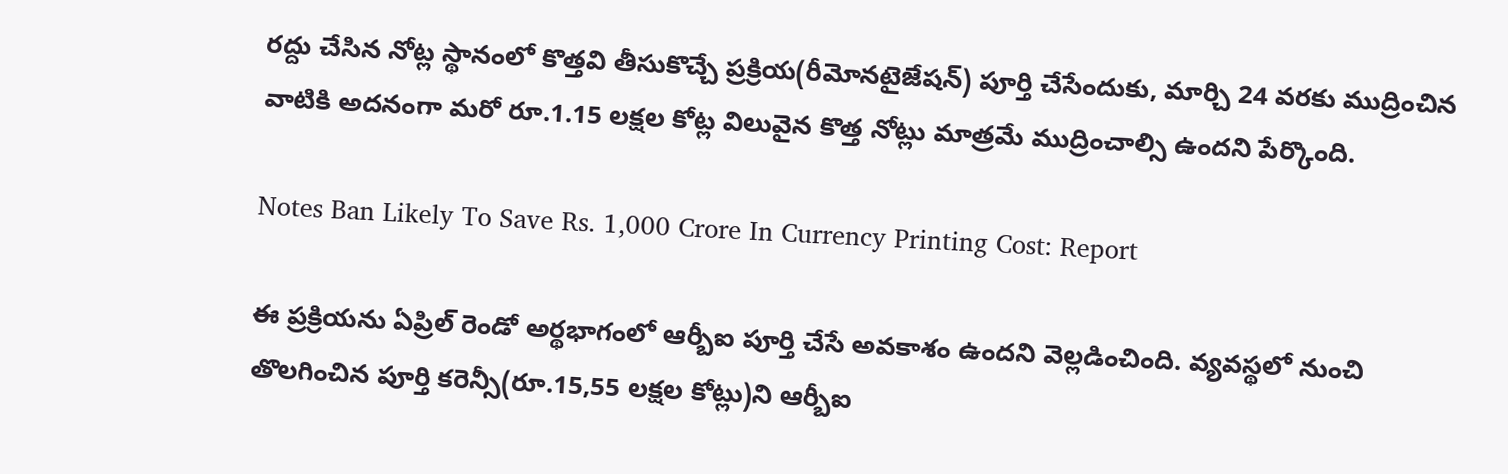రద్దు చేసిన నోట్ల స్థానంలో కొత్తవి తీసుకొచ్చే ప్రక్రియ(రీమోనటైజేషన్) పూర్తి చేసేందుకు, మార్చి 24 వరకు ముద్రించిన వాటికి అదనంగా మరో రూ.1.15 లక్షల కోట్ల విలువైన కొత్త నోట్లు మాత్రమే ముద్రించాల్సి ఉందని పేర్కొంది.

Notes Ban Likely To Save Rs. 1,000 Crore In Currency Printing Cost: Report

ఈ ప్రక్రియను ఏప్రిల్ రెండో అర్థభాగంలో ఆర్బీఐ పూర్తి చేసే అవకాశం ఉందని వెల్లడించింది. వ్యవస్థలో నుంచి తొలగించిన పూర్తి కరెన్సీ(రూ.15,55 లక్షల కోట్లు)ని ఆర్బీఐ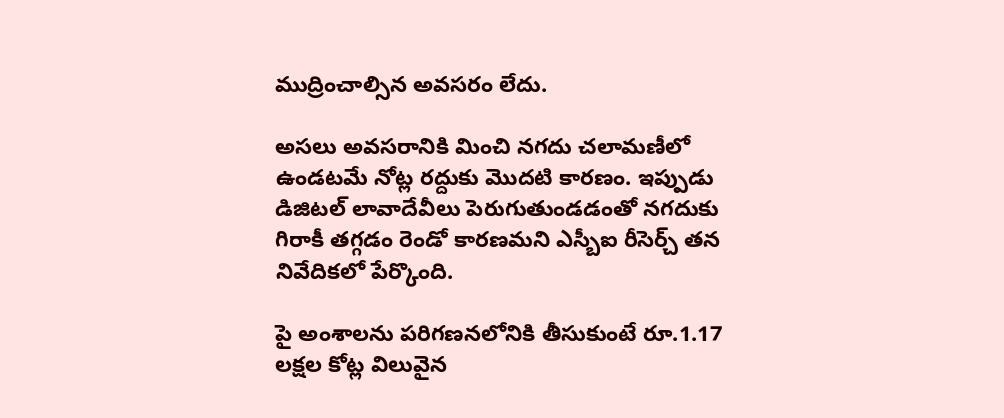ముద్రించాల్సిన అవసరం లేదు.

అసలు అవసరానికి మించి నగదు చలామణీలో ఉండటమే నోట్ల రద్దుకు మొదటి కారణం. ఇప్పుడు డిజిటల్ లావాదేవీలు పెరుగుతుండడంతో నగదుకు గిరాకీ తగ్గడం రెండో కారణమని ఎస్బీఐ రీసెర్చ్ తన నివేదికలో పేర్కొంది.

పై అంశాలను పరిగణనలోనికి తీసుకుంటే రూ.1.17 లక్షల కోట్ల విలువైన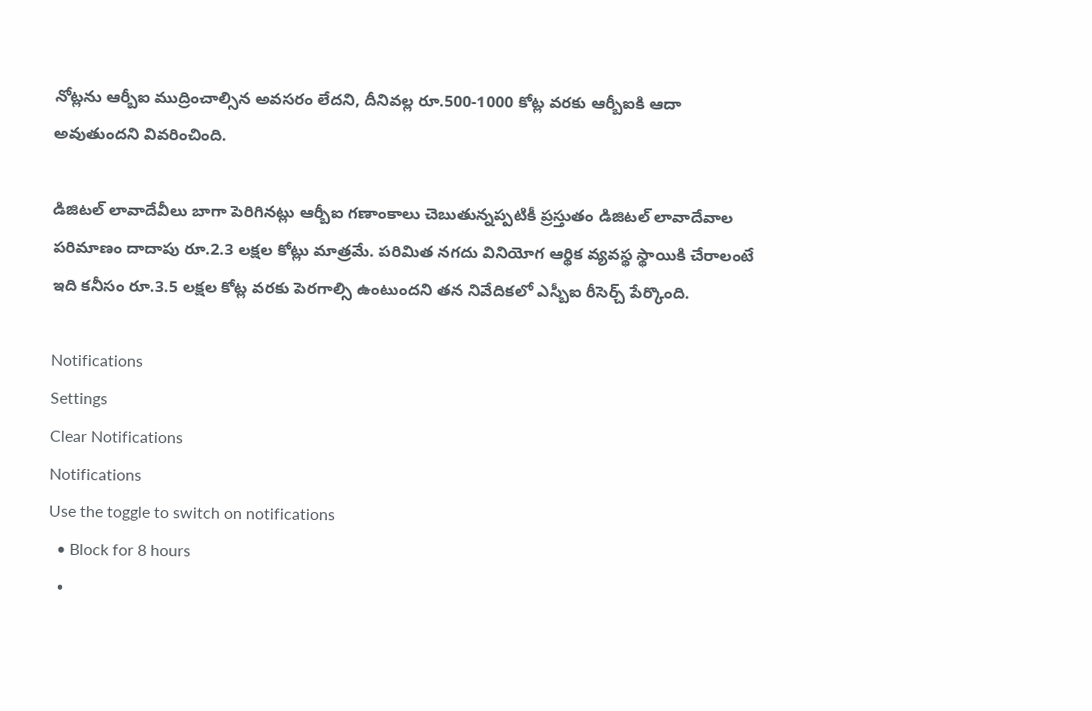నోట్లను ఆర్బీఐ ముద్రించాల్సిన అవసరం లేదని, దీనివల్ల రూ.500-1000 కోట్ల వరకు ఆర్బీఐకి ఆదా అవుతుందని వివరించింది.

డిజిటల్ లావాదేవీలు బాగా పెరిగినట్లు ఆర్బీఐ గణాంకాలు చెబుతున్నప్పటికీ ప్రస్తుతం డిజిటల్ లావాదేవాల పరిమాణం దాదాపు రూ.2.3 లక్షల కోట్లు మాత్రమే. పరిమిత నగదు వినియోగ ఆర్థిక వ్యవస్థ స్థాయికి చేరాలంటే ఇది కనీసం రూ.3.5 లక్షల కోట్ల వరకు పెరగాల్సి ఉంటుందని తన నివేదికలో ఎస్బీఐ రీసెర్చ్ పేర్కొంది.

Notifications
Settings
Clear Notifications
Notifications
Use the toggle to switch on notifications
  • Block for 8 hours
  •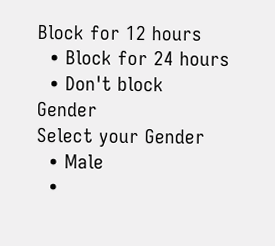Block for 12 hours
  • Block for 24 hours
  • Don't block
Gender
Select your Gender
  • Male
  •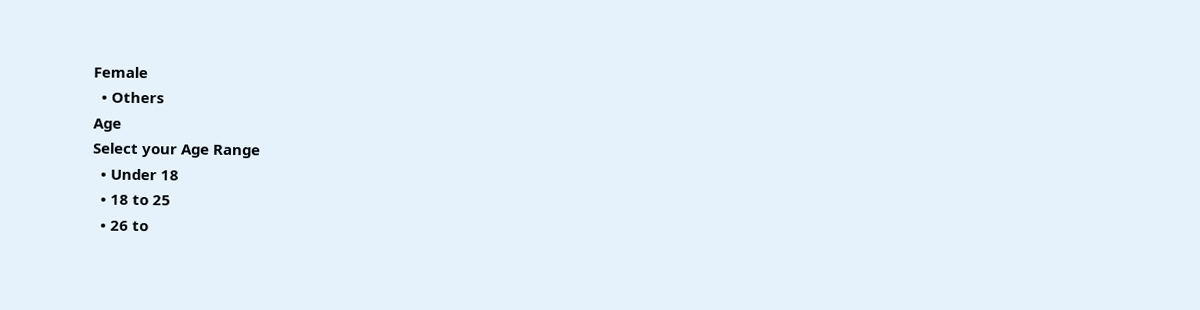Female
  • Others
Age
Select your Age Range
  • Under 18
  • 18 to 25
  • 26 to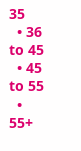35
  • 36 to 45
  • 45 to 55
  • 55+